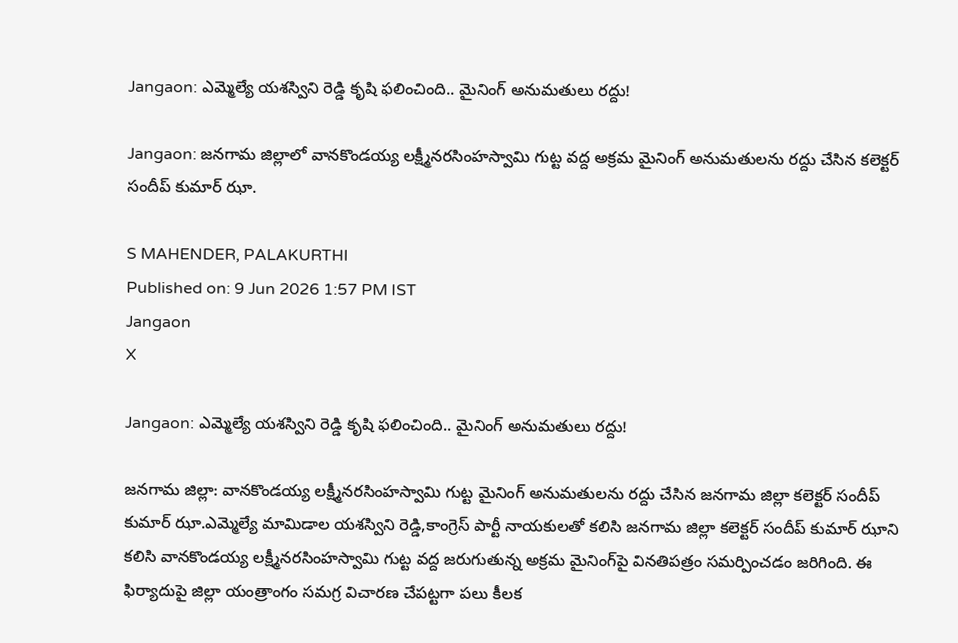Jangaon: ఎమ్మెల్యే యశస్విని రెడ్డి కృషి ఫలించింది.. మైనింగ్ అనుమతులు రద్దు!

Jangaon: జనగామ జిల్లాలో వానకొండయ్య లక్ష్మీనరసింహస్వామి గుట్ట వద్ద అక్రమ మైనింగ్ అనుమతులను రద్దు చేసిన కలెక్టర్ సందీప్ కుమార్ ఝా.

S MAHENDER, PALAKURTHI
Published on: 9 Jun 2026 1:57 PM IST
Jangaon
X

Jangaon: ఎమ్మెల్యే యశస్విని రెడ్డి కృషి ఫలించింది.. మైనింగ్ అనుమతులు రద్దు!

జనగామ జిల్లా: వానకొండయ్య లక్ష్మీనరసింహస్వామి గుట్ట మైనింగ్ అనుమతులను రద్దు చేసిన జనగామ జిల్లా కలెక్టర్ సందీప్ కుమార్ ఝా.ఎమ్మెల్యే మామిడాల యశస్విని రెడ్డి,కాంగ్రెస్ పార్టీ నాయకులతో కలిసి జనగామ జిల్లా కలెక్టర్ సందీప్ కుమార్ ఝాని కలిసి వానకొండయ్య లక్ష్మీనరసింహస్వామి గుట్ట వద్ద జరుగుతున్న అక్రమ మైనింగ్‌పై వినతిపత్రం సమర్పించడం జరిగింది. ఈ ఫిర్యాదుపై జిల్లా యంత్రాంగం సమగ్ర విచారణ చేపట్టగా పలు కీలక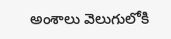అంశాలు వెలుగులోకి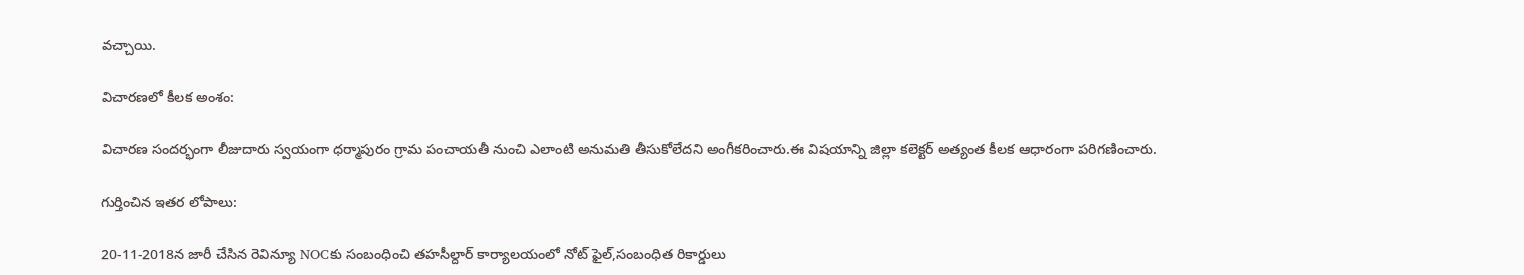వచ్చాయి.

విచారణలో కీలక అంశం:

విచారణ సందర్భంగా లీజుదారు స్వయంగా ధర్మాపురం గ్రామ పంచాయతీ నుంచి ఎలాంటి అనుమతి తీసుకోలేదని అంగీకరించారు.ఈ విషయాన్ని జిల్లా కలెక్టర్ అత్యంత కీలక ఆధారంగా పరిగణించారు.

గుర్తించిన ఇతర లోపాలు:

20-11-2018న జారీ చేసిన రెవిన్యూ NOCకు సంబంధించి తహసీల్దార్ కార్యాలయంలో నోట్ ఫైల్,సంబంధిత రికార్డులు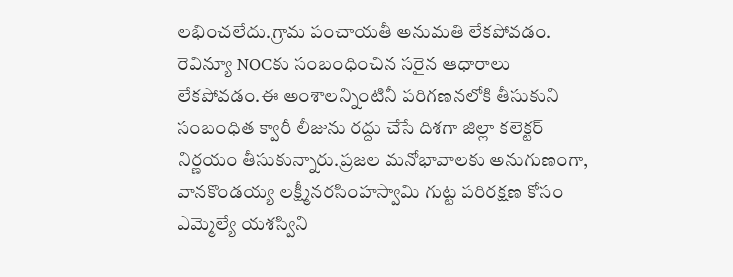లభించలేదు.గ్రామ పంచాయతీ అనుమతి లేకపోవడం. రెవిన్యూ NOCకు సంబంధించిన సరైన ఆధారాలు లేకపోవడం.ఈ అంశాలన్నింటినీ పరిగణనలోకి తీసుకుని సంబంధిత క్వారీ లీజును రద్దు చేసే దిశగా జిల్లా కలెక్టర్ నిర్ణయం తీసుకున్నారు.ప్రజల మనోభావాలకు అనుగుణంగా, వానకొండయ్య లక్ష్మీనరసింహస్వామి గుట్ట పరిరక్షణ కోసం ఎమ్మెల్యే యశస్విని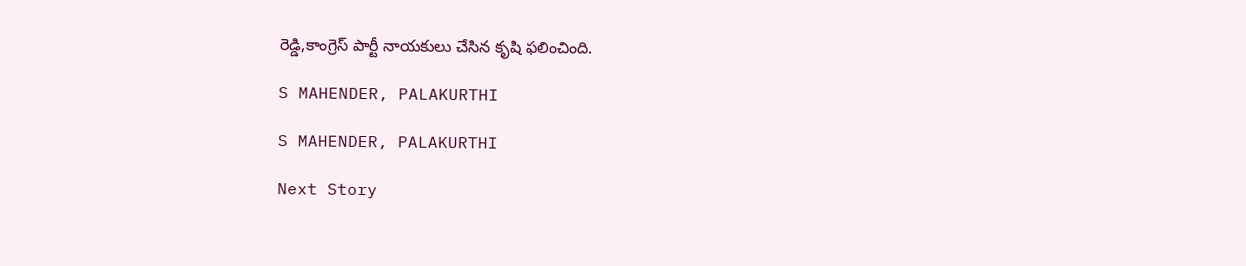రెడ్డి,కాంగ్రెస్ పార్టీ నాయకులు చేసిన కృషి ఫలించింది.

S MAHENDER, PALAKURTHI

S MAHENDER, PALAKURTHI

Next Story